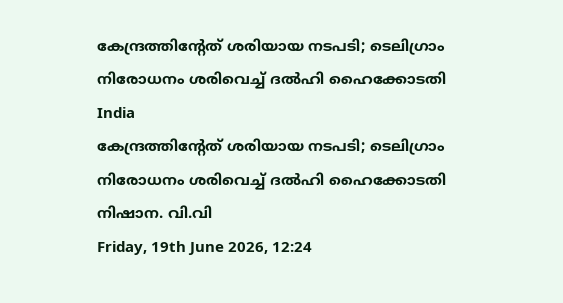കേന്ദ്രത്തിന്റേത്‌ ശരിയായ നടപടി; ടെലിഗ്രാം നിരോധനം ശരിവെച്ച് ദല്‍ഹി ഹൈക്കോടതി
India
കേന്ദ്രത്തിന്റേത്‌ ശരിയായ നടപടി; ടെലിഗ്രാം നിരോധനം ശരിവെച്ച് ദല്‍ഹി ഹൈക്കോടതി
നിഷാന. വി.വി
Friday, 19th June 2026, 12:24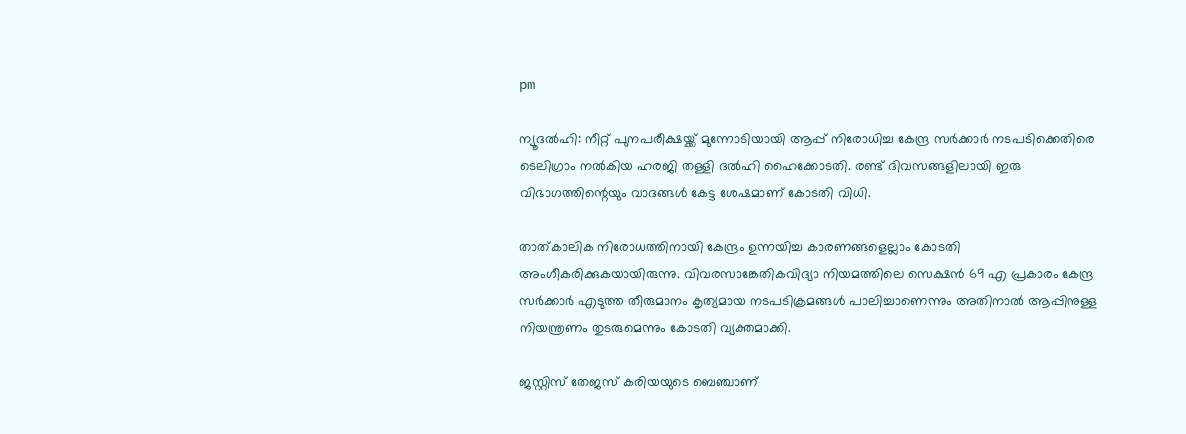pm

ന്യൂദല്‍ഹി: നീറ്റ് പുനപരീക്ഷയ്ക്ക് മുന്നോടിയായി ആപ്പ് നിരോധിച്ച കേന്ദ്ര സര്‍ക്കാര്‍ നടപടിക്കെതിരെ ടെലിഗ്രാം നല്‍കിയ ഹരജി തള്ളി ദല്‍ഹി ഹൈക്കോടതി. രണ്ട് ദിവസങ്ങളിലായി ഇരു വിഭാഗത്തിന്റെയും വാദങ്ങള്‍ കേട്ട ശേഷമാണ് കോടതി വിധി.

താത്കാലിക നിരോധത്തിനായി കേന്ദ്രം ഉന്നയിച്ച കാരണങ്ങളെല്ലാം കോടതി അംഗീകരിക്കുകയായിരുന്നു. വിവരസാങ്കേതികവിദ്യാ നിയമത്തിലെ സെക്ഷന്‍ 69 എ പ്രകാരം കേന്ദ്ര സര്‍ക്കാര്‍ എടുത്ത തീരുമാനം കൃത്യമായ നടപടിക്രമങ്ങള്‍ പാലിച്ചാണെന്നും അതിനാല്‍ ആപ്പിനുള്ള നിയന്ത്രണം തുടരുമെന്നും കോടതി വ്യക്തമാക്കി.

ജസ്റ്റിസ് തേജസ് കരിയയുടെ ബെഞ്ചാണ്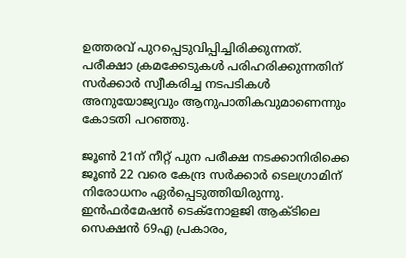ഉത്തരവ് പുറപ്പെടുവിപ്പിച്ചിരിക്കുന്നത്. പരീക്ഷാ ക്രമക്കേടുകള്‍ പരിഹരിക്കുന്നതിന് സര്‍ക്കാര്‍ സ്വീകരിച്ച നടപടികള്‍ അനുയോജ്യവും ആനുപാതികവുമാണെന്നും കോടതി പറഞ്ഞു.

ജൂണ്‍ 21ന് നീറ്റ് പുന പരീക്ഷ നടക്കാനിരിക്കെ ജൂണ്‍ 22 വരെ കേന്ദ്ര സര്‍ക്കാര്‍ ടെലഗ്രാമിന് നിരോധനം ഏര്‍പ്പെടുത്തിയിരുന്നു. ഇന്‍ഫര്‍മേഷന്‍ ടെക്‌നോളജി ആക്ടിലെ സെക്ഷന്‍ 69എ പ്രകാരം,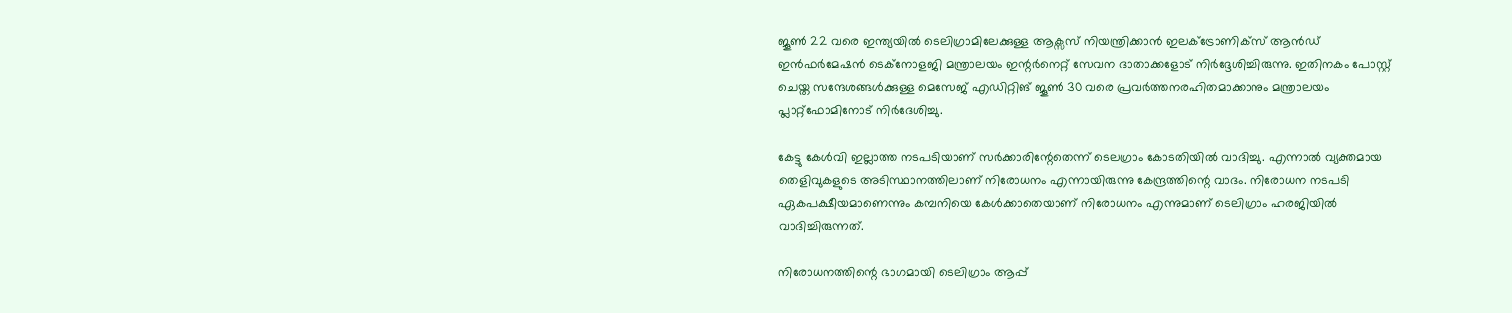ജൂണ്‍ 22 വരെ ഇന്ത്യയില്‍ ടെലിഗ്രാമിലേക്കുള്ള ആക്സസ് നിയന്ത്രിക്കാന്‍ ഇലക്ട്രോണിക്‌സ് ആന്‍ഡ് ഇന്‍ഫര്‍മേഷന്‍ ടെക്‌നോളജി മന്ത്രാലയം ഇന്റര്‍നെറ്റ് സേവന ദാതാക്കളോട് നിര്‍ദ്ദേശിച്ചിരുന്നു. ഇതിനകം പോസ്റ്റ് ചെയ്ത സന്ദേശങ്ങള്‍ക്കുള്ള മെസേജ് എഡിറ്റിങ് ജൂണ്‍ 30 വരെ പ്രവര്‍ത്തനരഹിതമാക്കാനും മന്ത്രാലയം പ്ലാറ്റ്ഫോമിനോട് നിര്‍ദേശിച്ചു.

കേട്ടു കേള്‍വി ഇല്ലാത്ത നടപടിയാണ് സര്‍ക്കാരിന്റേതെന്ന് ടെലഗ്രാം കോടതിയില്‍ വാദിച്ചു. എന്നാല്‍ വ്യക്തമായ തെളിവുകളുടെ അടിസ്ഥാനത്തിലാണ് നിരോധനം എന്നായിരുന്നു കേന്ദ്രത്തിന്റെ വാദം. നിരോധന നടപടി ഏകപക്ഷീയമാണെന്നും കമ്പനിയെ കേള്‍ക്കാതെയാണ് നിരോധനം എന്നുമാണ് ടെലിഗ്രാം ഹരജിയില്‍ വാദിച്ചിരുന്നത്.

നിരോധനത്തിന്റെ ഭാഗമായി ടെലിഗ്രാം ആപ്പ്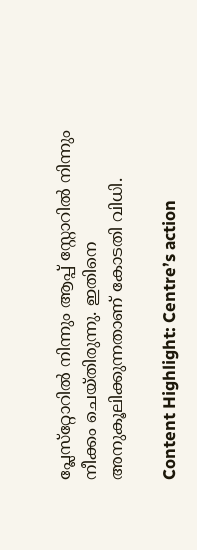പ്ലേസ്‌റ്റോറില്‍ നിന്നും ആപ്പ് സ്റ്റോറില്‍ നിന്നും നീക്കം ചെയ്തിരുന്നു. ഇതിനെ അനുകൂലിക്കുന്നതാണ് കോടതി വിധി.

Content Highlight: Centre’s action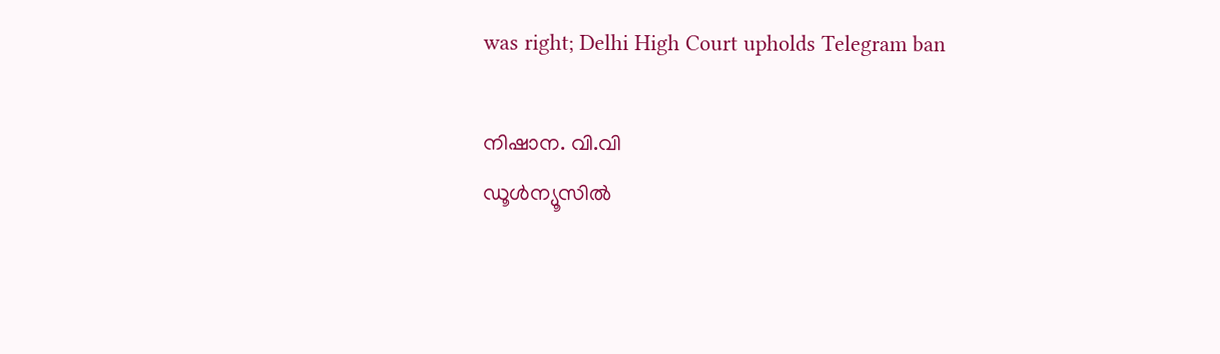was right; Delhi High Court upholds Telegram ban

നിഷാന. വി.വി
ഡൂള്‍ന്യൂസില്‍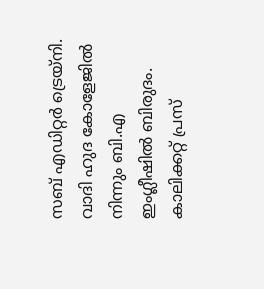സബ് എഡിറ്റര്‍ ട്രെയ്‌നി. വാദി ഹുദ കോളേജില്‍ നിന്നും ബി.എ ഇംഗ്ലീഷില്‍ ബിരുദം. കാലിക്കറ്റ് പ്രസ്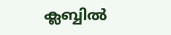ക്ലബ്ബില്‍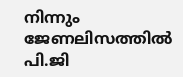നിന്നും ജേണലിസത്തില്‍ പി.ജി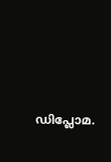ഡിപ്ലോമ.